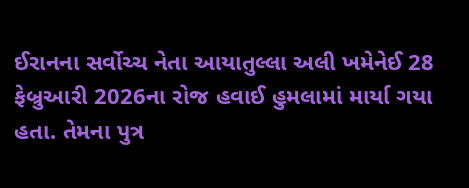ઈરાનના સર્વોચ્ચ નેતા આયાતુલ્લા અલી ખમેનેઈ 28 ફેબ્રુઆરી 2026ના રોજ હવાઈ હુમલામાં માર્યા ગયા હતા. તેમના પુત્ર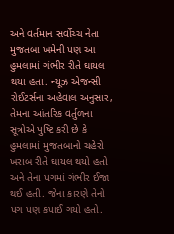અને વર્તમાન સર્વોચ્ચ નેતા મુજતબા ખમેની પણ આ હુમલામાં ગંભીર રીતે ઘાયલ થયા હતા. ન્યૂઝ એજન્સી રોઈટર્સના અહેવાલ અનુસાર, તેમના આંતરિક વર્તુળના સૂત્રોએ પુષ્ટિ કરી છે કે હુમલામાં મુજતબાનો ચહેરો ખરાબ રીતે ઘાયલ થયો હતો અને તેના પગમાં ગંભીર ઈજા થઈ હતી. જેના કારણે તેનો પગ પણ કપાઈ ગયો હતો.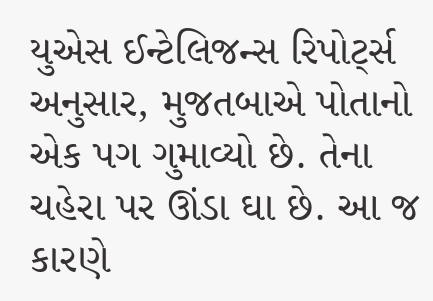યુએસ ઈન્ટેલિજન્સ રિપોર્ટ્સ અનુસાર, મુજતબાએ પોતાનો એક પગ ગુમાવ્યો છે. તેના ચહેરા પર ઊંડા ઘા છે. આ જ કારણે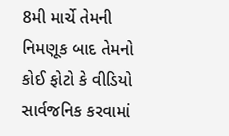8મી માર્ચે તેમની નિમણૂક બાદ તેમનો કોઈ ફોટો કે વીડિયો સાર્વજનિક કરવામાં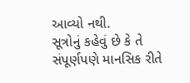આવ્યો નથી.
સૂત્રોનું કહેવું છે કે તે સંપૂર્ણપણે માનસિક રીતે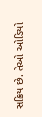સક્રિય છે. તેઓ ઓડિયો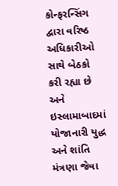કોન્ફરન્સિંગ દ્વારા વરિષ્ઠ અધિકારીઓ સાથે બેઠકો કરી રહ્યા છે અને ઇસ્લામાબાદમાં યોજાનારી યુદ્ધ અને શાંતિ મંત્રણા જેવા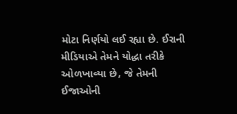મોટા નિર્ણયો લઈ રહ્યા છે. ઈરાની મીડિયાએ તેમને યોદ્ધા તરીકે ઓળખાવ્યા છે, જે તેમની ઈજાઓની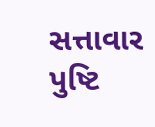સત્તાવાર પુષ્ટિ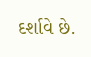દર્શાવે છે.